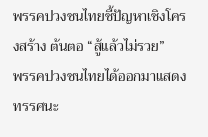พรรคปวงชนไทยชี้ปัญหาเชิงโครงสร้าง ต้นตอ “สู้แล้วไม่รวย”
พรรคปวงชนไทยได้ออกมาแสดงทรรศนะ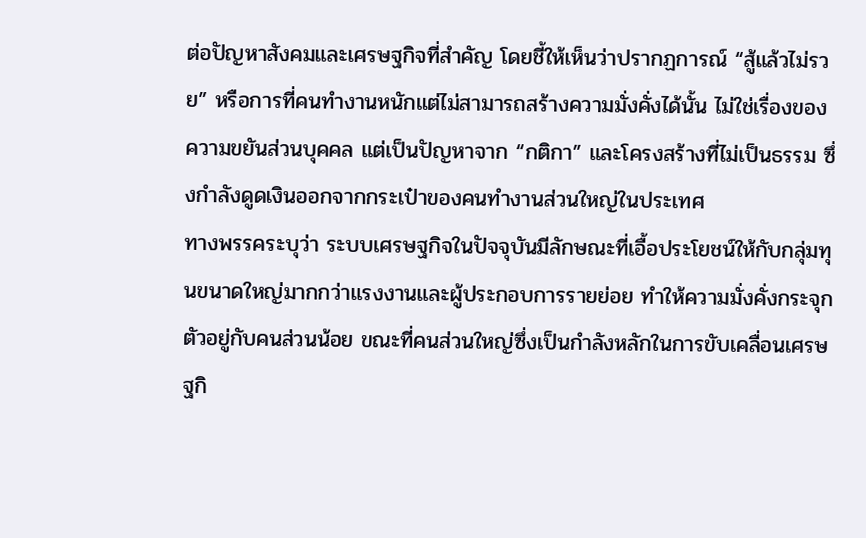ต่อปัญหาสังคมและเศรษฐกิจที่สำคัญ โดยชี้ให้เห็นว่าปรากฏการณ์ “สู้แล้วไม่รวย” หรือการที่คนทำงานหนักแต่ไม่สามารถสร้างความมั่งคั่งได้นั้น ไม่ใช่เรื่องของความขยันส่วนบุคคล แต่เป็นปัญหาจาก “กติกา” และโครงสร้างที่ไม่เป็นธรรม ซึ่งกำลังดูดเงินออกจากกระเป๋าของคนทำงานส่วนใหญ่ในประเทศ
ทางพรรคระบุว่า ระบบเศรษฐกิจในปัจจุบันมีลักษณะที่เอื้อประโยชน์ให้กับกลุ่มทุนขนาดใหญ่มากกว่าแรงงานและผู้ประกอบการรายย่อย ทำให้ความมั่งคั่งกระจุกตัวอยู่กับคนส่วนน้อย ขณะที่คนส่วนใหญ่ซึ่งเป็นกำลังหลักในการขับเคลื่อนเศรษฐกิ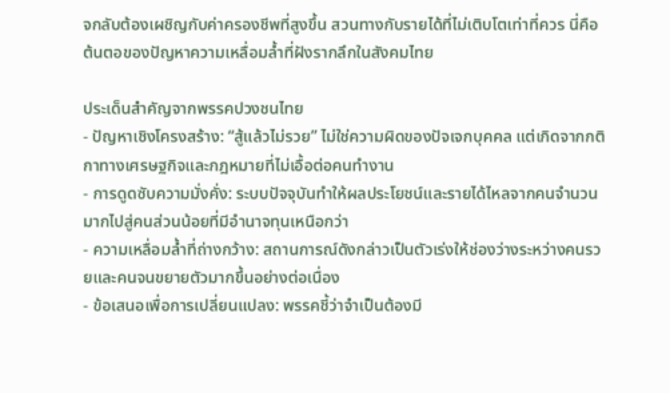จกลับต้องเผชิญกับค่าครองชีพที่สูงขึ้น สวนทางกับรายได้ที่ไม่เติบโตเท่าที่ควร นี่คือต้นตอของปัญหาความเหลื่อมล้ำที่ฝังรากลึกในสังคมไทย

ประเด็นสำคัญจากพรรคปวงชนไทย
- ปัญหาเชิงโครงสร้าง: “สู้แล้วไม่รวย” ไม่ใช่ความผิดของปัจเจกบุคคล แต่เกิดจากกติกาทางเศรษฐกิจและกฎหมายที่ไม่เอื้อต่อคนทำงาน
- การดูดซับความมั่งคั่ง: ระบบปัจจุบันทำให้ผลประโยชน์และรายได้ไหลจากคนจำนวนมากไปสู่คนส่วนน้อยที่มีอำนาจทุนเหนือกว่า
- ความเหลื่อมล้ำที่ถ่างกว้าง: สถานการณ์ดังกล่าวเป็นตัวเร่งให้ช่องว่างระหว่างคนรวยและคนจนขยายตัวมากขึ้นอย่างต่อเนื่อง
- ข้อเสนอเพื่อการเปลี่ยนแปลง: พรรคชี้ว่าจำเป็นต้องมี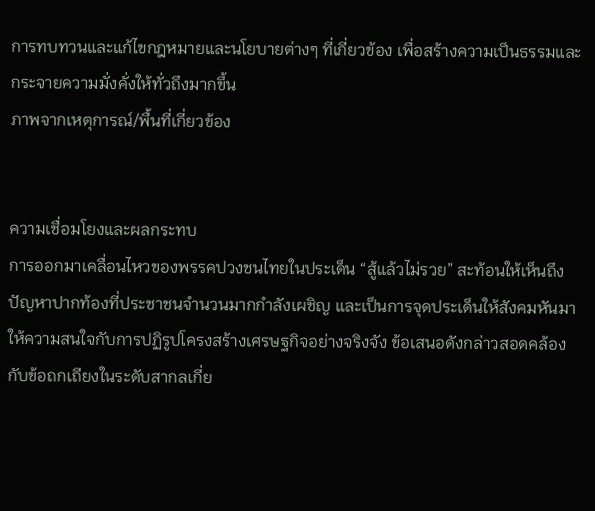การทบทวนและแก้ไขกฎหมายและนโยบายต่างๆ ที่เกี่ยวข้อง เพื่อสร้างความเป็นธรรมและกระจายความมั่งคั่งให้ทั่วถึงมากขึ้น
ภาพจากเหตุการณ์/พื้นที่เกี่ยวข้อง


ความเชื่อมโยงและผลกระทบ
การออกมาเคลื่อนไหวของพรรคปวงชนไทยในประเด็น “สู้แล้วไม่รวย” สะท้อนให้เห็นถึงปัญหาปากท้องที่ประชาชนจำนวนมากกำลังเผชิญ และเป็นการจุดประเด็นให้สังคมหันมาให้ความสนใจกับการปฏิรูปโครงสร้างเศรษฐกิจอย่างจริงจัง ข้อเสนอดังกล่าวสอดคล้องกับข้อถกเถียงในระดับสากลเกี่ย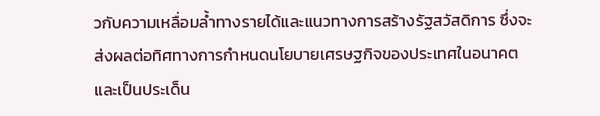วกับความเหลื่อมล้ำทางรายได้และแนวทางการสร้างรัฐสวัสดิการ ซึ่งจะส่งผลต่อทิศทางการกำหนดนโยบายเศรษฐกิจของประเทศในอนาคต และเป็นประเด็น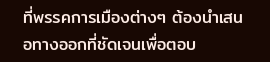ที่พรรคการเมืองต่างๆ ต้องนำเสนอทางออกที่ชัดเจนเพื่อตอบ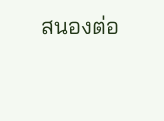สนองต่อ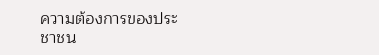ความต้องการของประชาชน